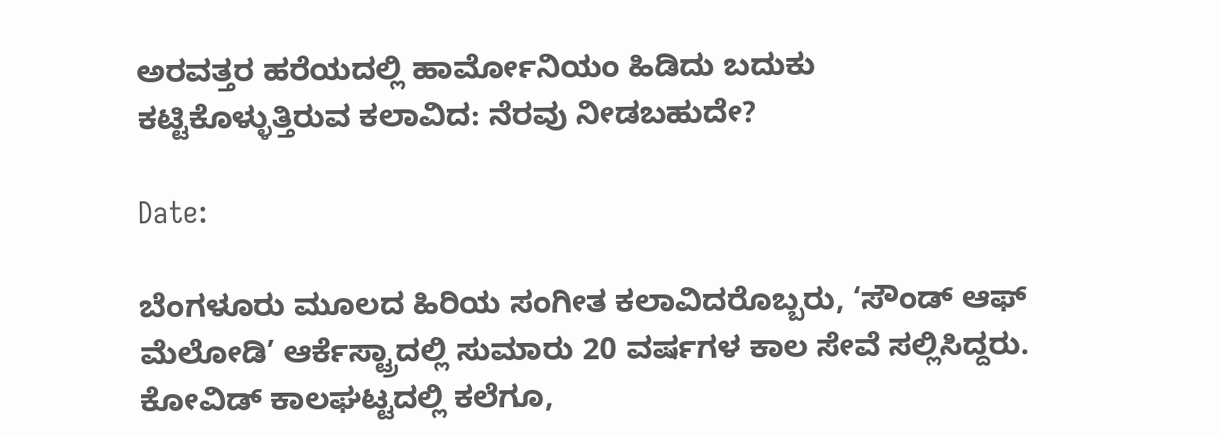ಅರವತ್ತರ ಹರೆಯದಲ್ಲಿ ಹಾರ್ಮೋನಿಯಂ ಹಿಡಿದು ಬದುಕು ಕಟ್ಟಿಕೊಳ್ಳುತ್ತಿರುವ ಕಲಾವಿದ: ನೆರವು ನೀಡಬಹುದೇ?

Date:

ಬೆಂಗಳೂರು ಮೂಲದ ಹಿರಿಯ ಸಂಗೀತ ಕಲಾವಿದರೊಬ್ಬರು, ‘ಸೌಂಡ್ ಆಫ್ ಮೆಲೋಡಿ’ ಆರ್ಕೆಸ್ಟ್ರಾದಲ್ಲಿ ಸುಮಾರು 20 ವರ್ಷಗಳ ಕಾಲ ಸೇವೆ ಸಲ್ಲಿಸಿದ್ದರು. ಕೋವಿಡ್ ಕಾಲಘಟ್ಟದಲ್ಲಿ ಕಲೆಗೂ,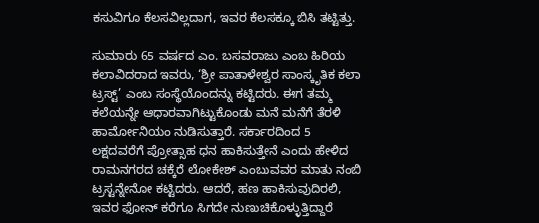ಕಸುವಿಗೂ ಕೆಲಸವಿಲ್ಲದಾಗ, ಇವರ ಕೆಲಸಕ್ಕೂ ಬಿಸಿ ತಟ್ಟಿತ್ತು.

ಸುಮಾರು 65 ವರ್ಷದ ಎಂ. ಬಸವರಾಜು ಎಂಬ ಹಿರಿಯ ಕಲಾವಿದರಾದ ಇವರು, ‘ಶ್ರೀ ಪಾತಾಳೇಶ್ವರ ಸಾಂಸ್ಕೃತಿಕ ಕಲಾ ಟ್ರಸ್ಟ್’ ಎಂಬ ಸಂಸ್ಥೆಯೊಂದನ್ನು ಕಟ್ಟಿದರು. ಈಗ ತಮ್ಮ ಕಲೆಯನ್ನೇ ಆಧಾರವಾಗಿಟ್ಟುಕೊಂಡು ಮನೆ ಮನೆಗೆ ತೆರಳಿ ಹಾರ್ಮೋನಿಯಂ ನುಡಿಸುತ್ತಾರೆ. ಸರ್ಕಾರದಿಂದ 5 ಲಕ್ಷದವರೆಗೆ ಪ್ರೋತ್ಸಾಹ ಧನ ಹಾಕಿಸುತ್ತೇನೆ ಎಂದು ಹೇಳಿದ ರಾಮನಗರದ ಚಕ್ಕೆರೆ ಲೋಕೇಶ್‌ ಎಂಬುವವರ ಮಾತು ನಂಬಿ ಟ್ರಸ್ಟನ್ನೇನೋ ಕಟ್ಟಿದರು. ಆದರೆ, ಹಣ ಹಾಕಿಸುವುದಿರಲಿ, ಇವರ ಫೋನ್‌ ಕರೆಗೂ ಸಿಗದೇ ನುಣುಚಿಕೊಳ್ಳುತ್ತಿದ್ದಾರೆ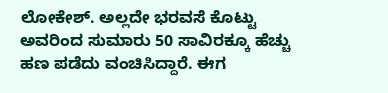ಲೋಕೇಶ್. ಅಲ್ಲದೇ ಭರವಸೆ ಕೊಟ್ಟು ಅವರಿಂದ ಸುಮಾರು 50 ಸಾವಿರಕ್ಕೂ ಹೆಚ್ಚು ಹಣ ಪಡೆದು ವಂಚಿಸಿದ್ದಾರೆ. ಈಗ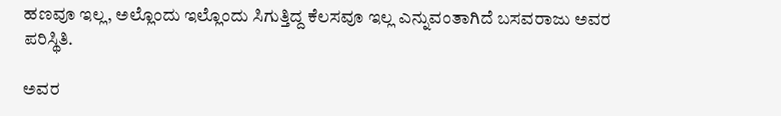ಹಣವೂ ಇಲ್ಲ, ಅಲ್ಲೊಂದು ಇಲ್ಲೊಂದು ಸಿಗುತ್ತಿದ್ದ ಕೆಲಸವೂ ಇಲ್ಲ ಎನ್ನುವಂತಾಗಿದೆ ಬಸವರಾಜು ಅವರ ಪರಿಸ್ಥಿತಿ.

ಅವರ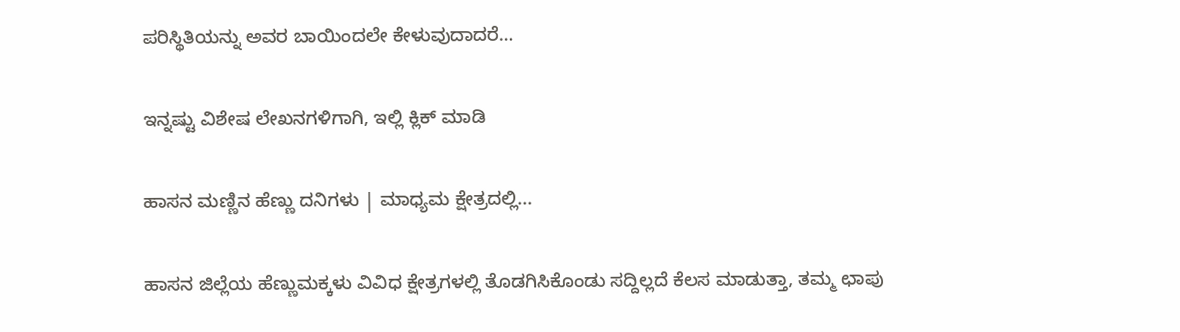ಪರಿಸ್ಥಿತಿಯನ್ನು ಅವರ ಬಾಯಿಂದಲೇ ಕೇಳುವುದಾದರೆ…

ಇನ್ನಷ್ಟು ವಿಶೇಷ ಲೇಖನಗಳಿಗಾಗಿ, ಇಲ್ಲಿ ಕ್ಲಿಕ್ ಮಾಡಿ

ಹಾಸನ ಮಣ್ಣಿನ ಹೆಣ್ಣು ದನಿಗಳು | ಮಾಧ್ಯಮ ಕ್ಷೇತ್ರದಲ್ಲಿ...

ಹಾಸನ ಜಿಲ್ಲೆಯ ಹೆಣ್ಣುಮಕ್ಕಳು ವಿವಿಧ ಕ್ಷೇತ್ರಗಳಲ್ಲಿ ತೊಡಗಿಸಿಕೊಂಡು ಸದ್ದಿಲ್ಲದೆ ಕೆಲಸ ಮಾಡುತ್ತಾ, ತಮ್ಮ ಛಾಪು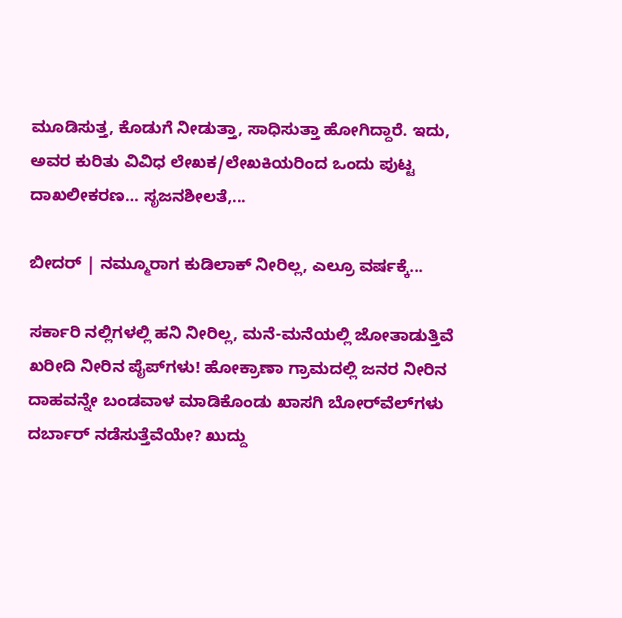ಮೂಡಿಸುತ್ತ, ಕೊಡುಗೆ ನೀಡುತ್ತಾ, ಸಾಧಿಸುತ್ತಾ ಹೋಗಿದ್ದಾರೆ. ಇದು, ಅವರ ಕುರಿತು ವಿವಿಧ ಲೇಖಕ/ಲೇಖಕಿಯರಿಂದ ಒಂದು ಪುಟ್ಟ ದಾಖಲೀಕರಣ… ಸೃಜನಶೀಲತೆ,...

ಬೀದರ್ | ನಮ್ಮೂರಾಗ ಕುಡಿಲಾಕ್ ನೀರಿಲ್ಲ, ಎಲ್ರೂ ವರ್ಷಕ್ಕೆ...

ಸರ್ಕಾರಿ ನಲ್ಲಿಗಳಲ್ಲಿ ಹನಿ ನೀರಿಲ್ಲ, ಮನೆ-ಮನೆಯಲ್ಲಿ ಜೋತಾಡುತ್ತಿವೆ ಖರೀದಿ ನೀರಿನ ಪೈಪ್‌ಗಳು! ಹೋಕ್ರಾಣಾ ಗ್ರಾಮದಲ್ಲಿ ಜನರ ನೀರಿನ ದಾಹವನ್ನೇ ಬಂಡವಾಳ ಮಾಡಿಕೊಂಡು ಖಾಸಗಿ ಬೋರ್‌ವೆಲ್‌ಗಳು ದರ್ಬಾರ್‌ ನಡೆಸುತ್ತೆವೆಯೇ? ಖುದ್ದು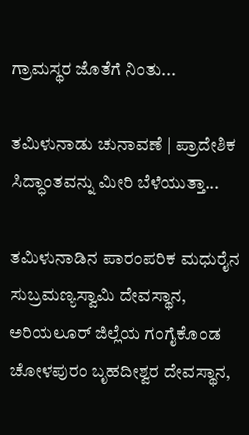ಗ್ರಾಮಸ್ಥರ ಜೊತೆಗೆ ನಿಂತು...

ತಮಿಳುನಾಡು ಚುನಾವಣೆ | ಪ್ರಾದೇಶಿಕ ಸಿದ್ಧಾಂತವನ್ನು ಮೀರಿ ಬೆಳೆಯುತ್ತಾ...

ತಮಿಳುನಾಡಿನ ಪಾರಂಪರಿಕ ಮಧುರೈನ ಸುಬ್ರಮಣ್ಯಸ್ವಾಮಿ ದೇವಸ್ಥಾನ, ಅರಿಯಲೂರ್ ಜಿಲ್ಲೆಯ ಗಂಗೈಕೊಂಡ ಚೋಳಪುರಂ ಬೃಹದೀಶ್ವರ ದೇವಸ್ಥಾನ,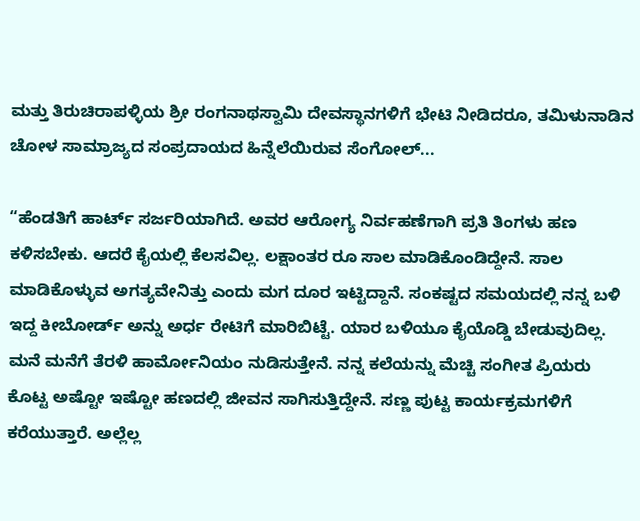ಮತ್ತು ತಿರುಚಿರಾಪಳ್ಳಿಯ ಶ್ರೀ ರಂಗನಾಥಸ್ವಾಮಿ ದೇವಸ್ಥಾನಗಳಿಗೆ ಭೇಟಿ ನೀಡಿದರೂ, ತಮಿಳುನಾಡಿನ ಚೋಳ ಸಾಮ್ರಾಜ್ಯದ ಸಂಪ್ರದಾಯದ ಹಿನ್ನೆಲೆಯಿರುವ ಸೆಂಗೋಲ್...

“ಹೆಂಡತಿಗೆ ಹಾರ್ಟ್‌ ಸರ್ಜರಿಯಾಗಿದೆ. ಅವರ ಆರೋಗ್ಯ ನಿರ್ವಹಣೆಗಾಗಿ ಪ್ರತಿ ತಿಂಗಳು ಹಣ ಕಳಿಸಬೇಕು. ಆದರೆ ಕೈಯಲ್ಲಿ ಕೆಲಸವಿಲ್ಲ. ಲಕ್ಷಾಂತರ ರೂ ಸಾಲ ಮಾಡಿಕೊಂಡಿದ್ದೇನೆ. ಸಾಲ ಮಾಡಿಕೊಳ್ಳುವ ಅಗತ್ಯವೇನಿತ್ತು ಎಂದು ಮಗ ದೂರ ಇಟ್ಟಿದ್ದಾನೆ. ಸಂಕಷ್ಟದ ಸಮಯದಲ್ಲಿ ನನ್ನ ಬಳಿ ಇದ್ದ ಕೀಬೋರ್ಡ್‌ ಅನ್ನು ಅರ್ಧ ರೇಟಿಗೆ ಮಾರಿಬಿಟ್ಟೆ. ಯಾರ ಬಳಿಯೂ ಕೈಯೊಡ್ಡಿ ಬೇಡುವುದಿಲ್ಲ. ಮನೆ ಮನೆಗೆ ತೆರಳಿ ಹಾರ್ಮೋನಿಯಂ ನುಡಿಸುತ್ತೇನೆ. ನನ್ನ ಕಲೆಯನ್ನು ಮೆಚ್ಚಿ ಸಂಗೀತ ಪ್ರಿಯರು ಕೊಟ್ಟ ಅಷ್ಟೋ ಇಷ್ಟೋ ಹಣದಲ್ಲಿ ಜೀವನ ಸಾಗಿಸುತ್ತಿದ್ದೇನೆ. ಸಣ್ಣ ಪುಟ್ಟ ಕಾರ್ಯಕ್ರಮಗಳಿಗೆ ಕರೆಯುತ್ತಾರೆ. ಅಲ್ಲೆಲ್ಲ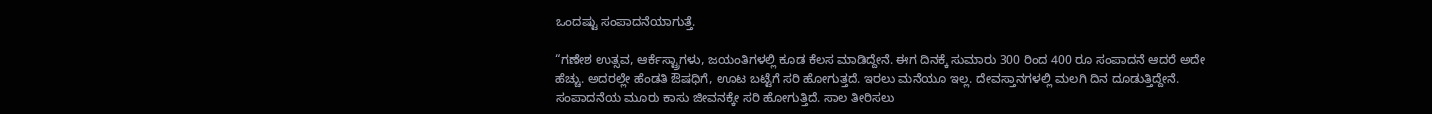ಒಂದಷ್ಟು ಸಂಪಾದನೆಯಾಗುತ್ತೆ.

“ಗಣೇಶ ಉತ್ಸವ, ಆರ್ಕೆಸ್ಟ್ರಾಗಳು, ಜಯಂತಿಗಳಲ್ಲಿ ಕೂಡ ಕೆಲಸ ಮಾಡಿದ್ದೇನೆ. ಈಗ ದಿನಕ್ಕೆ ಸುಮಾರು 300 ರಿಂದ 400 ರೂ ಸಂಪಾದನೆ ಆದರೆ ಅದೇ ಹೆಚ್ಚು. ಅದರಲ್ಲೇ ಹೆಂಡತಿ ಔಷಧಿಗೆ, ಊಟ ಬಟ್ಟೆಗೆ ಸರಿ ಹೋಗುತ್ತದೆ. ಇರಲು ಮನೆಯೂ ಇಲ್ಲ. ದೇವಸ್ತಾನಗಳಲ್ಲಿ ಮಲಗಿ ದಿನ ದೂಡುತ್ತಿದ್ದೇನೆ. ಸಂಪಾದನೆಯ ಮೂರು ಕಾಸು ಜೀವನಕ್ಕೇ ಸರಿ ಹೋಗುತ್ತಿದೆ. ಸಾಲ ತೀರಿಸಲು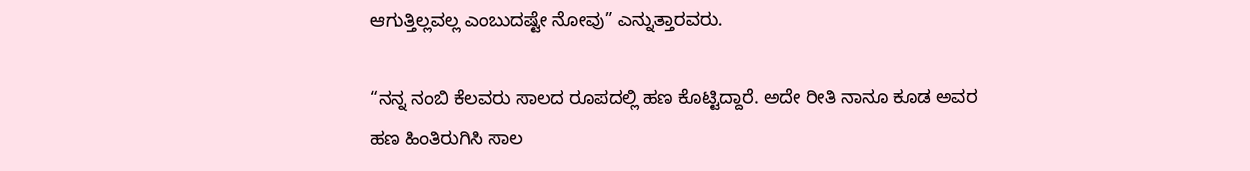ಆಗುತ್ತಿಲ್ಲವಲ್ಲ ಎಂಬುದಷ್ಟೇ ನೋವು” ಎನ್ನುತ್ತಾರವರು.

“ನನ್ನ ನಂಬಿ ಕೆಲವರು ಸಾಲದ ರೂಪದಲ್ಲಿ ಹಣ ಕೊಟ್ಟಿದ್ದಾರೆ. ಅದೇ ರೀತಿ ನಾನೂ ಕೂಡ ಅವರ ಹಣ ಹಿಂತಿರುಗಿಸಿ ಸಾಲ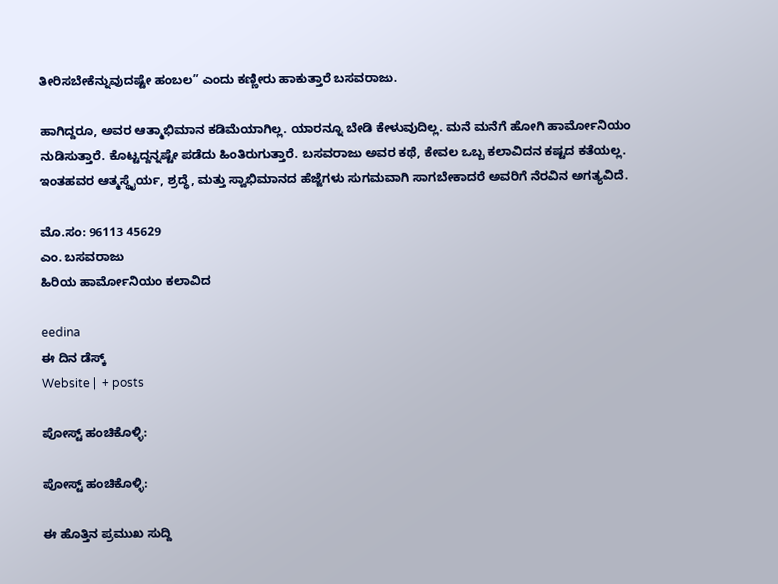ತೀರಿಸಬೇಕೆನ್ನುವುದಷ್ಟೇ ಹಂಬಲ” ಎಂದು ಕಣ್ಣೀರು ಹಾಕುತ್ತಾರೆ ಬಸವರಾಜು.

ಹಾಗಿದ್ದರೂ, ಅವರ ಆತ್ಮಾಭಿಮಾನ ಕಡಿಮೆಯಾಗಿಲ್ಲ. ಯಾರನ್ನೂ ಬೇಡಿ ಕೇಳುವುದಿಲ್ಲ. ಮನೆ ಮನೆಗೆ ಹೋಗಿ ಹಾರ್ಮೋನಿಯಂ ನುಡಿಸುತ್ತಾರೆ. ಕೊಟ್ಟದ್ದನ್ನಷ್ಟೇ ಪಡೆದು ಹಿಂತಿರುಗುತ್ತಾರೆ. ಬಸವರಾಜು ಅವರ ಕಥೆ, ಕೇವಲ ಒಬ್ಬ ಕಲಾವಿದನ ಕಷ್ಟದ ಕತೆಯಲ್ಲ. ಇಂತಹವರ ಆತ್ಮಸ್ಥೈರ್ಯ, ಶ್ರದ್ಧೆ, ಮತ್ತು ಸ್ವಾಭಿಮಾನದ ಹೆಜ್ಜೆಗಳು ಸುಗಮವಾಗಿ ಸಾಗಬೇಕಾದರೆ ಅವರಿಗೆ ನೆರವಿನ ಅಗತ್ಯವಿದೆ.

ಮೊ.ಸಂ: 96113 45629
ಎಂ. ಬಸವರಾಜು
ಹಿರಿಯ ಹಾರ್ಮೋನಿಯಂ ಕಲಾವಿದ

eedina
ಈ ದಿನ ಡೆಸ್ಕ್‌
Website |  + posts

ಪೋಸ್ಟ್ ಹಂಚಿಕೊಳ್ಳಿ:

ಪೋಸ್ಟ್ ಹಂಚಿಕೊಳ್ಳಿ:

ಈ ಹೊತ್ತಿನ ಪ್ರಮುಖ ಸುದ್ದಿ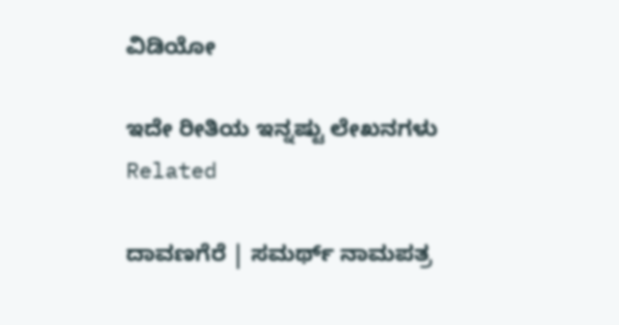ವಿಡಿಯೋ

ಇದೇ ರೀತಿಯ ಇನ್ನಷ್ಟು ಲೇಖನಗಳು
Related

ದಾವಣಗೆರೆ | ಸಮರ್ಥ್‌ ನಾಮಪತ್ರ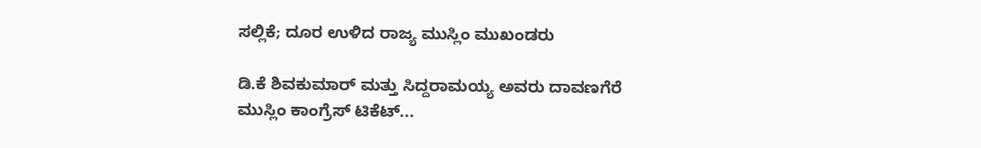ಸಲ್ಲಿಕೆ; ದೂರ ಉಳಿದ ರಾಜ್ಯ ಮುಸ್ಲಿಂ ಮುಖಂಡರು

ಡಿ.ಕೆ ಶಿವಕುಮಾರ್ ಮತ್ತು ಸಿದ್ದರಾಮಯ್ಯ ಅವರು ದಾವಣಗೆರೆ ಮುಸ್ಲಿಂ ಕಾಂಗ್ರೆಸ್‌ ಟಿಕೆಟ್...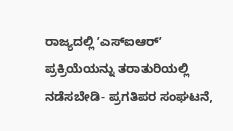ರಾಜ್ಯದಲ್ಲಿ ʼಎಸ್‌ಐಆರ್ʼ ಪ್ರಕ್ರಿಯೆಯನ್ನು ತರಾತುರಿಯಲ್ಲಿ ನಡೆಸಬೇಡಿ- ಪ್ರಗತಿಪರ ಸಂಘಟನೆ,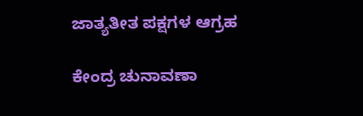ಜಾತ್ಯತೀತ ಪಕ್ಷಗಳ ಆಗ್ರಹ

ಕೇಂದ್ರ ಚುನಾವಣಾ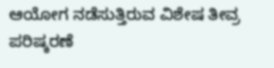ಆಯೋಗ ನಡೆಸುತ್ತಿರುವ ವಿಶೇಷ ತೀವ್ರ ಪರಿಷ್ಕರಣೆ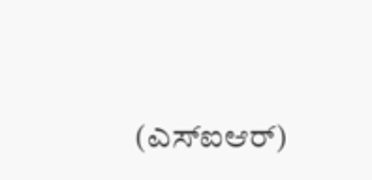(ಎಸ್‌ಐಆರ್)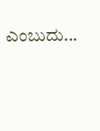ಎಂಬುದು...